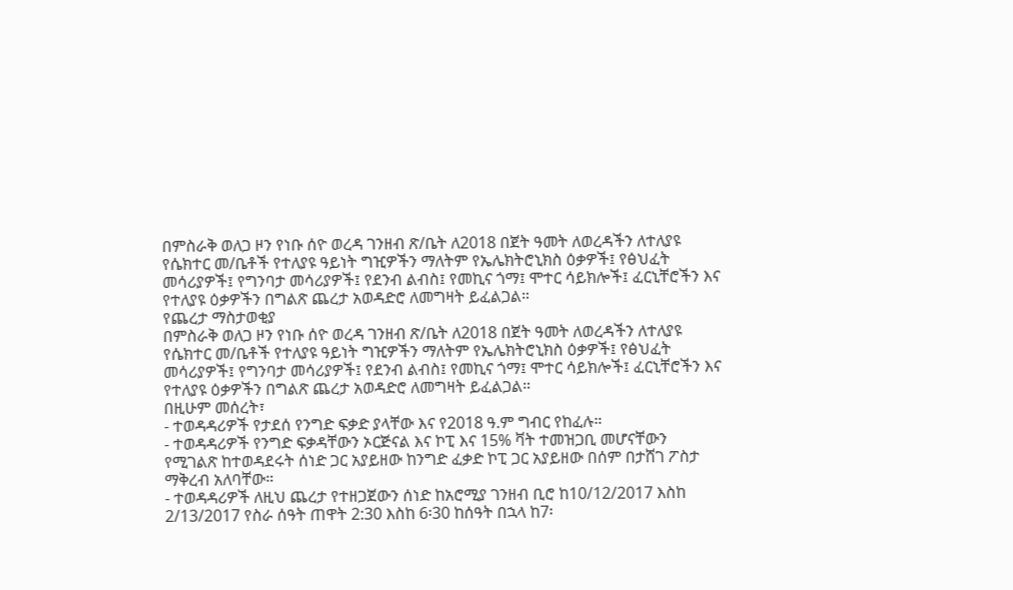በምስራቅ ወለጋ ዞን የነቡ ሰዮ ወረዳ ገንዘብ ጽ/ቤት ለ2018 በጀት ዓመት ለወረዳችን ለተለያዩ የሴክተር መ/ቤቶች የተለያዩ ዓይነት ግዢዎችን ማለትም የኤሌክትሮኒክስ ዕቃዎች፤ የፅህፈት መሳሪያዎች፤ የግንባታ መሳሪያዎች፤ የደንብ ልብስ፤ የመኪና ጎማ፤ ሞተር ሳይክሎች፤ ፈርኒቸሮችን እና የተለያዩ ዕቃዎችን በግልጽ ጨረታ አወዳድሮ ለመግዛት ይፈልጋል።
የጨረታ ማስታወቂያ
በምስራቅ ወለጋ ዞን የነቡ ሰዮ ወረዳ ገንዘብ ጽ/ቤት ለ2018 በጀት ዓመት ለወረዳችን ለተለያዩ የሴክተር መ/ቤቶች የተለያዩ ዓይነት ግዢዎችን ማለትም የኤሌክትሮኒክስ ዕቃዎች፤ የፅህፈት መሳሪያዎች፤ የግንባታ መሳሪያዎች፤ የደንብ ልብስ፤ የመኪና ጎማ፤ ሞተር ሳይክሎች፤ ፈርኒቸሮችን እና የተለያዩ ዕቃዎችን በግልጽ ጨረታ አወዳድሮ ለመግዛት ይፈልጋል።
በዚሁም መሰረት፣
- ተወዳዳሪዎች የታደሰ የንግድ ፍቃድ ያላቸው እና የ2018 ዓ.ም ግብር የከፈሉ።
- ተወዳዳሪዎች የንግድ ፍቃዳቸውን ኦርጅናል እና ኮፒ እና 15% ቫት ተመዝጋቢ መሆናቸውን የሚገልጽ ከተወዳደሩት ሰነድ ጋር አያይዘው ከንግድ ፈቃድ ኮፒ ጋር አያይዘው በሰም በታሸገ ፖስታ ማቅረብ አለባቸው።
- ተወዳዳሪዎች ለዚህ ጨረታ የተዘጋጀውን ሰነድ ከአሮሚያ ገንዘብ ቢሮ ከ10/12/2017 እስከ 2/13/2017 የስራ ሰዓት ጠዋት 2:30 እስከ 6፡30 ከሰዓት በኋላ ከ7፡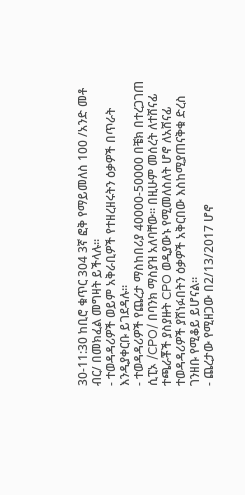30-11:30 ከቢሮ ቁጥር 304 3ኛ ፎቅ የማይመለስ 100 /አንድ መቶ ብር/ በመክፈል መግዛት ይችላሉ።
- ተወዳዳሪዎች ወይም አቅራቢዎች የተዘረዘሩትን ዕቃዎች በጥራት እንዲያቀርቡ ይገደዳሉ፡፡
- ተወዳዳሪዎች የጨረታ ማስከበሪያ 40000-50000 በቼክ በተረጋገጠ ሲፒኦ /CPO/ በባንክ ማስያዝ አለባቸው። በዚሁም መሰረት ለተሸናፊ ተጫራቾች ያስያዙት CPO ወዲያውኑ የሚመለስለት ሆኖ ለአሸናፊ ተወዳዳሪዎች ያሸነፉበትን ዕቃዎች አቅርበው እስከሚያጠናቅቁ ድረስ ገንዘቡ የሚቆይ ይሆናል።
- ጨረታው የሚዘጋው በ2/13/2017 ሆኖ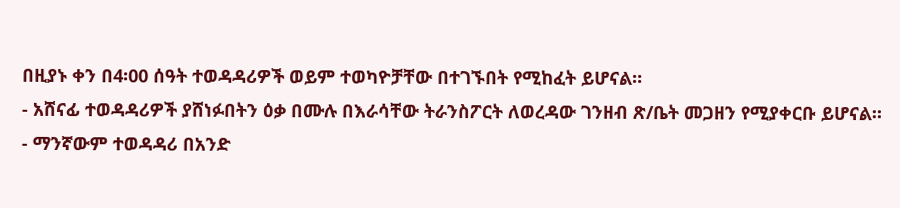በዚያኑ ቀን በ4፡00 ሰዓት ተወዳዳሪዎች ወይም ተወካዮቻቸው በተገኙበት የሚከፈት ይሆናል።
- አሸናፊ ተወዳዳሪዎች ያሸነፉበትን ዕቃ በሙሉ በእራሳቸው ትራንስፖርት ለወረዳው ገንዘብ ጽ/ቤት መጋዘን የሚያቀርቡ ይሆናል።
- ማንኛውም ተወዳዳሪ በአንድ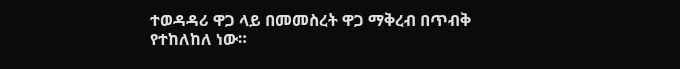ተወዳዳሪ ዋጋ ላይ በመመስረት ዋጋ ማቅረብ በጥብቅ የተከለከለ ነው።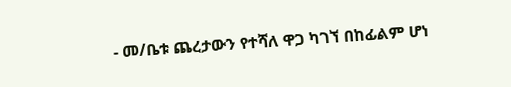- መ/ቤቱ ጨረታውን የተሻለ ዋጋ ካገኘ በከፊልም ሆነ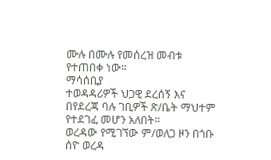ሙሉ በሙሉ የመሰረዝ መብቱ የተጠበቀ ነው።
ማሳሰቢያ
ተወዳዳሪዎች ህጋዊ ደረሰኝ እና በየደረጃ ባሉ ገቢዎች ጽ/ቤት ማህተም የተደገፈ መሆን አለበት።
ወረዳው የሚገኘው ም/ወለጋ ዞን በጎቡ ሰዮ ወረዳ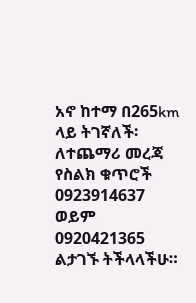አኖ ከተማ በ265km ላይ ትገኛለች፡
ለተጨማሪ መረጃ የስልክ ቁጥሮች 0923914637 ወይም 0920421365 ልታገኙ ትችላላችሁ።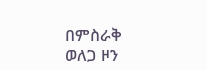በምስራቅ ወለጋ ዞን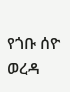የጎቡ ሰዮ ወረዳ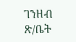ገንዘብ ጽ/ቤት